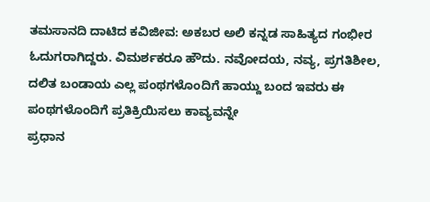ತಮಸಾನದಿ ದಾಟಿದ ಕವಿಜೀವ: ಅಕಬರ ಅಲಿ ಕನ್ನಡ ಸಾಹಿತ್ಯದ ಗಂಭೀರ ಓದುಗರಾಗಿದ್ದರು. ವಿಮರ್ಶಕರೂ ಹೌದು. ನವೋದಯ, ನವ್ಯ, ಪ್ರಗತಿಶೀಲ, ದಲಿತ ಬಂಡಾಯ ಎಲ್ಲ ಪಂಥಗಳೊಂದಿಗೆ ಹಾಯ್ದು ಬಂದ ಇವರು ಈ ಪಂಥಗಳೊಂದಿಗೆ ಪ್ರತಿಕ್ರಿಯಿಸಲು ಕಾವ್ಯವನ್ನೇ
ಪ್ರಧಾನ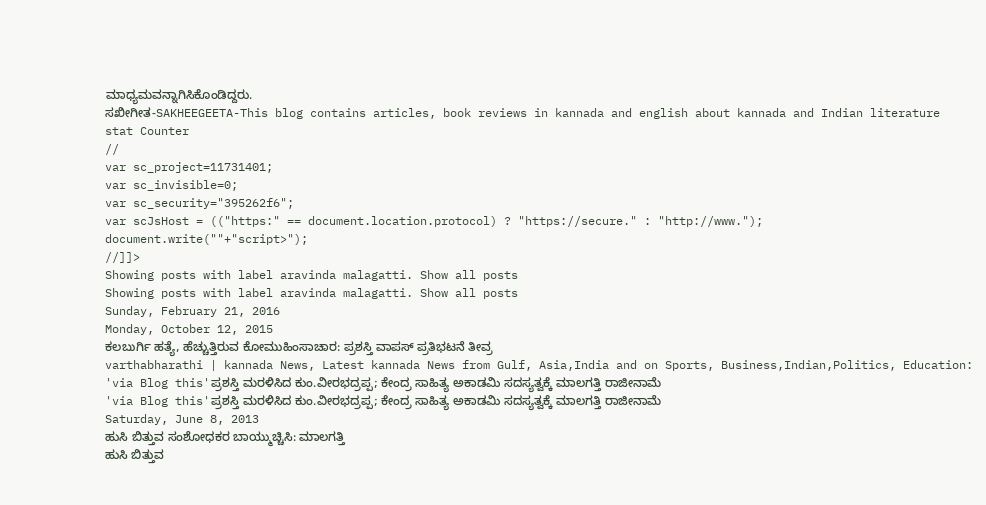ಮಾಧ್ಯಮವನ್ನಾಗಿಸಿಕೊಂಡಿದ್ದರು.
ಸಖೀಗೀತ-SAKHEEGEETA-This blog contains articles, book reviews in kannada and english about kannada and Indian literature
stat Counter
//
var sc_project=11731401;
var sc_invisible=0;
var sc_security="395262f6";
var scJsHost = (("https:" == document.location.protocol) ? "https://secure." : "http://www.");
document.write(""+"script>");
//]]>
Showing posts with label aravinda malagatti. Show all posts
Showing posts with label aravinda malagatti. Show all posts
Sunday, February 21, 2016
Monday, October 12, 2015
ಕಲಬುರ್ಗಿ ಹತ್ಯೆ, ಹೆಚ್ಚುತ್ತಿರುವ ಕೋಮುಹಿಂಸಾಚಾರ: ಪ್ರಶಸ್ತಿ ವಾಪಸ್ ಪ್ರತಿಭಟನೆ ತೀವ್ರ
varthabharathi | kannada News, Latest kannada News from Gulf, Asia,India and on Sports, Business,Indian,Politics, Education:
'via Blog this'ಪ್ರಶಸ್ತಿ ಮರಳಿಸಿದ ಕುಂ.ವೀರಭದ್ರಪ್ಪ; ಕೇಂದ್ರ ಸಾಹಿತ್ಯ ಅಕಾಡಮಿ ಸದಸ್ಯತ್ವಕ್ಕೆ ಮಾಲಗತ್ತಿ ರಾಜೀನಾಮೆ
'via Blog this'ಪ್ರಶಸ್ತಿ ಮರಳಿಸಿದ ಕುಂ.ವೀರಭದ್ರಪ್ಪ; ಕೇಂದ್ರ ಸಾಹಿತ್ಯ ಅಕಾಡಮಿ ಸದಸ್ಯತ್ವಕ್ಕೆ ಮಾಲಗತ್ತಿ ರಾಜೀನಾಮೆ
Saturday, June 8, 2013
ಹುಸಿ ಬಿತ್ತುವ ಸಂಶೋಧಕರ ಬಾಯ್ಮುಚ್ಚಿಸಿ: ಮಾಲಗತ್ತಿ
ಹುಸಿ ಬಿತ್ತುವ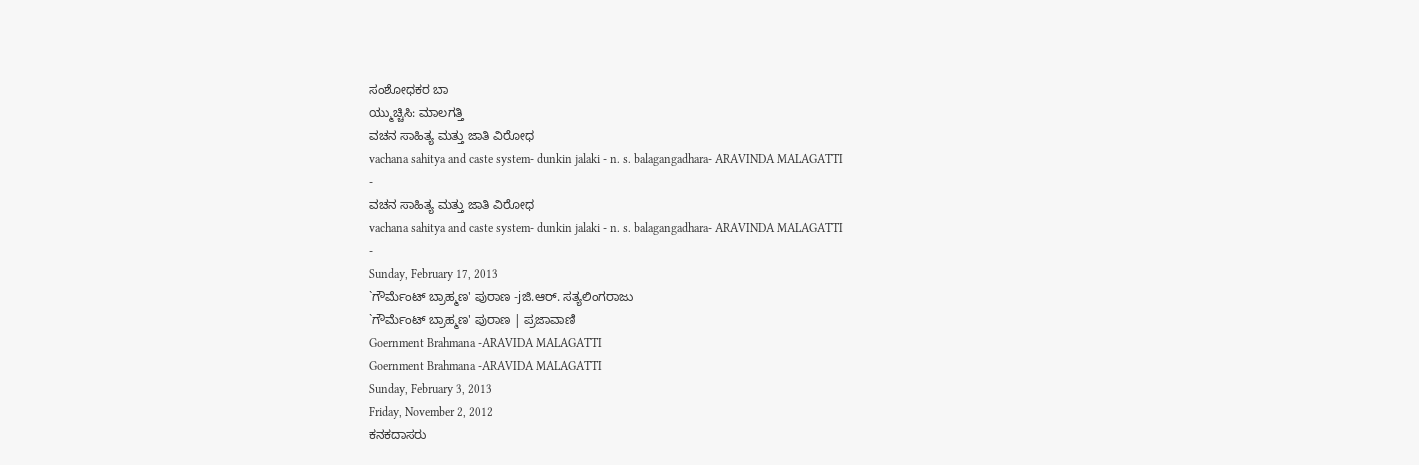ಸಂಶೋಧಕರ ಬಾ
ಯ್ಮುಚ್ಚಿಸಿ: ಮಾಲಗತ್ತಿ
ವಚನ ಸಾಹಿತ್ಯ ಮತ್ತು ಜಾತಿ ವಿರೋಧ
vachana sahitya and caste system- dunkin jalaki - n. s. balagangadhara- ARAVINDA MALAGATTI
-
ವಚನ ಸಾಹಿತ್ಯ ಮತ್ತು ಜಾತಿ ವಿರೋಧ
vachana sahitya and caste system- dunkin jalaki - n. s. balagangadhara- ARAVINDA MALAGATTI
-
Sunday, February 17, 2013
`ಗೌರ್ಮೆಂಟ್ ಬ್ರಾಹ್ಮಣ' ಪುರಾಣ -jಜಿ.ಆರ್. ಸತ್ಯಲಿಂಗರಾಜು
`ಗೌರ್ಮೆಂಟ್ ಬ್ರಾಹ್ಮಣ' ಪುರಾಣ | ಪ್ರಜಾವಾಣಿ
Goernment Brahmana -ARAVIDA MALAGATTI
Goernment Brahmana -ARAVIDA MALAGATTI
Sunday, February 3, 2013
Friday, November 2, 2012
ಕನಕದಾಸರು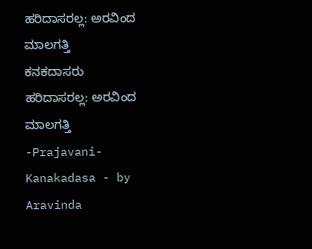ಹರಿದಾಸರಲ್ಲ: ಅರವಿಂದ ಮಾಲಗತ್ತಿ
ಕನಕದಾಸರು ಹರಿದಾಸರಲ್ಲ: ಅರವಿಂದ ಮಾಲಗತ್ತಿ -Prajavani-Kanakadasa - by Aravinda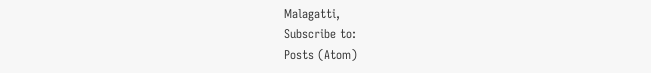Malagatti,
Subscribe to:
Posts (Atom)